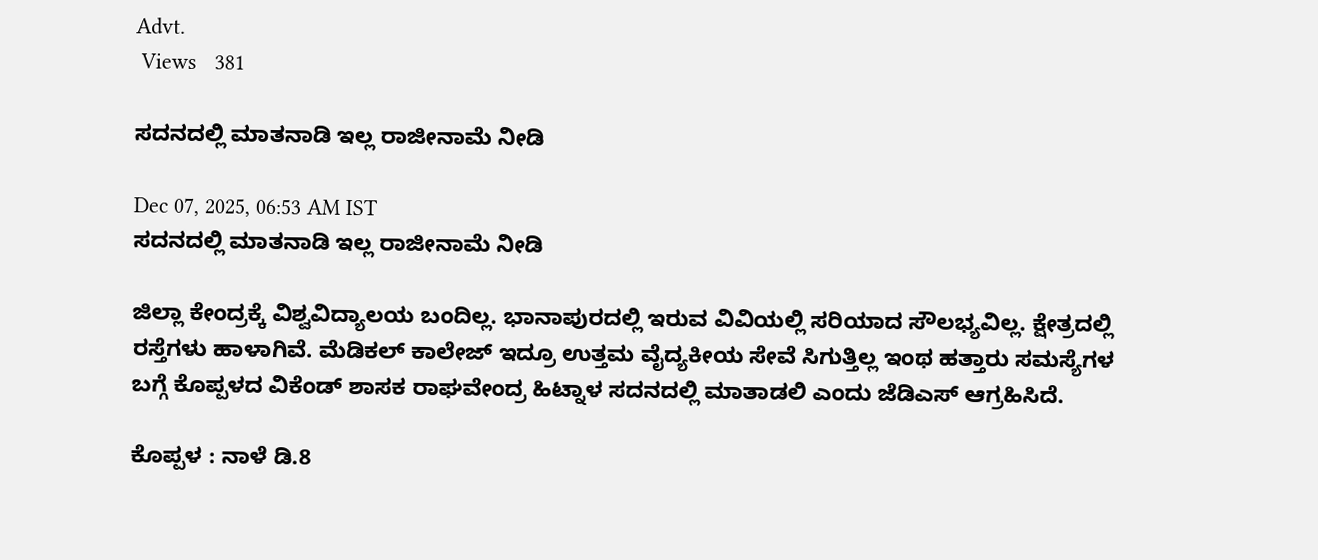Advt.
 Views   381

ಸದನದಲ್ಲಿ ಮಾತನಾಡಿ ಇಲ್ಲ ರಾಜೀನಾಮೆ ನೀಡಿ

Dec 07, 2025, 06:53 AM IST
ಸದನದಲ್ಲಿ ಮಾತನಾಡಿ ಇಲ್ಲ ರಾಜೀನಾಮೆ ನೀಡಿ

ಜಿಲ್ಲಾ ಕೇಂದ್ರಕ್ಕೆ ವಿಶ್ವವಿದ್ಯಾಲಯ ಬಂದಿಲ್ಲ. ಭಾನಾಪುರದಲ್ಲಿ ಇರುವ ವಿವಿಯಲ್ಲಿ ಸರಿಯಾದ ಸೌಲಭ್ಯವಿಲ್ಲ. ಕ್ಷೇತ್ರದಲ್ಲಿ ರಸ್ತೆಗಳು ಹಾಳಾಗಿವೆ. ಮೆಡಿಕಲ್ ಕಾಲೇಜ್ ಇದ್ರೂ ಉತ್ತಮ ವೈದ್ಯಕೀಯ ಸೇವೆ ಸಿಗುತ್ತಿಲ್ಲ ಇಂಥ ಹತ್ತಾರು ಸಮಸ್ಯೆಗಳ ಬಗ್ಗೆ ಕೊಪ್ಪಳದ ವಿಕೆಂಡ್ ಶಾಸಕ ರಾಘವೇಂದ್ರ ಹಿಟ್ನಾಳ ಸದನದಲ್ಲಿ ಮಾತಾಡಲಿ ಎಂದು ಜೆಡಿಎಸ್ ಆಗ್ರಹಿಸಿದೆ.

ಕೊಪ್ಪಳ : ನಾಳೆ ಡಿ.8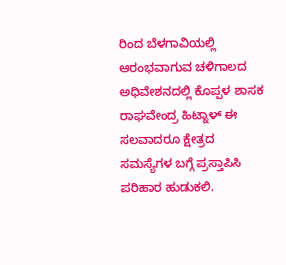ರಿಂದ ಬೆಳಗಾವಿಯಲ್ಲಿ ಆರಂಭವಾಗುವ ಚಳಿಗಾಲದ ಅಧಿವೇಶನದಲ್ಲಿ ಕೊಪ್ಪಳ ಶಾಸಕ ರಾಘವೇಂದ್ರ ಹಿಟ್ನಾಳ್ ಈ ಸಲವಾದರೂ ಕ್ಷೇತ್ರದ ಸಮಸ್ಯೆಗಳ ಬಗ್ಗೆ ಪ್ರಸ್ತಾಪಿಸಿ ಪರಿಹಾರ ಹುಡುಕಲಿ.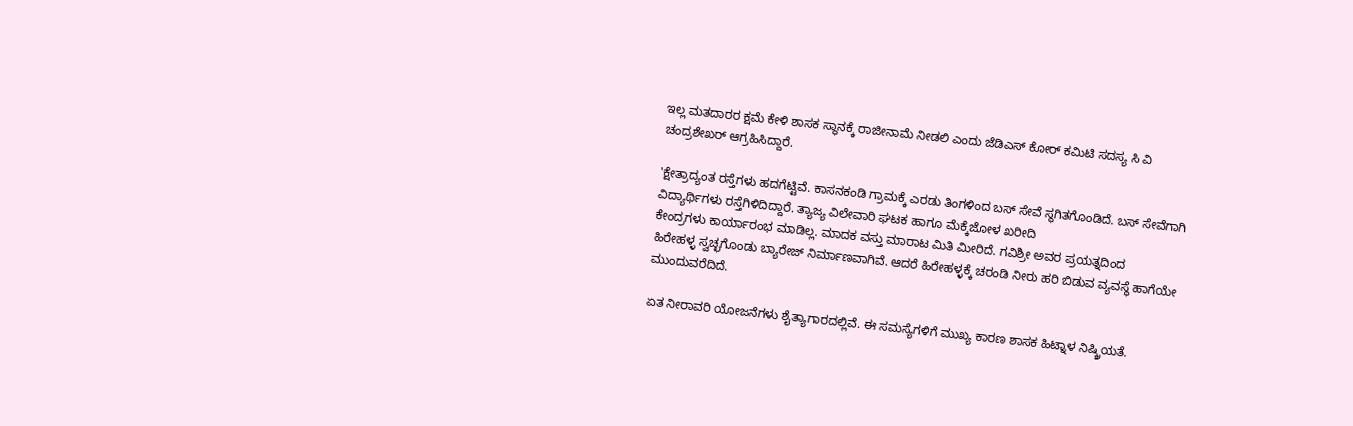ಇಲ್ಲ ಮತದಾರರ ಕ್ಷಮೆ ಕೇಳಿ ಶಾಸಕ ಸ್ಥಾನಕ್ಕೆ ರಾಜೀನಾಮೆ ನೀಡಲಿ ಎಂದು ಜೆಡಿಎಸ್ ಕೋರ್ ಕಮಿಟಿ ಸದಸ್ಯ ಸಿ ವಿ ಚಂದ್ರಶೇಖರ್ ಆಗ್ರಹಿಸಿದ್ದಾರೆ.

'ಕ್ಷೇತ್ರಾದ್ಯಂತ ರಸ್ತೆಗಳು ಹದಗೆಟ್ಟಿವೆ. ಕಾಸನಕಂಡಿ ಗ್ರಾಮಕ್ಕೆ ಎರಡು ತಿಂಗಳಿಂದ ಬಸ್ ಸೇವೆ ಸ್ಥಗಿತಗೊಂಡಿದೆ. ಬಸ್ ಸೇವೆಗಾಗಿ ವಿದ್ಯಾರ್ಥಿಗಳು ರಸ್ತೆಗಿಳಿದಿದ್ದಾರೆ. ತ್ಯಾಜ್ಯ ವಿಲೇವಾರಿ ಘಟಕ ಹಾಗೂ ಮೆಕ್ಕೆಜೋಳ ಖರೀದಿ
ಕೇಂದ್ರಗಳು ಕಾರ್ಯಾರಂಭ ಮಾಡಿಲ್ಲ. ಮಾದಕ ವಸ್ತು ಮಾರಾಟ ಮಿತಿ ಮೀರಿದೆ. ಗವಿಶ್ರೀ ಅವರ ಪ್ರಯತ್ನದಿಂದ
ಹಿರೇಹಳ್ಳ ಸ್ವಚ್ಛಗೊಂಡು ಬ್ಯಾರೇಜ್ ನಿರ್ಮಾಣವಾಗಿವೆ. ಆದರೆ ಹಿರೇಹಳ್ಳಕ್ಕೆ ಚರಂಡಿ ನೀರು ಹರಿ ಬಿಡುವ ವ್ಯವಸ್ಥೆ ಹಾಗೆಯೇ ಮುಂದುವರೆದಿದೆ.

ಏತ ನೀರಾವರಿ ಯೋಜನೆಗಳು ಶೈತ್ಯಾಗಾರದಲ್ಲಿವೆ. ಈ ಸಮಸ್ಯೆಗಳಿಗೆ ಮುಖ್ಯ ಕಾರಣ ಶಾಸಕ ಹಿಟ್ನಾಳ ನಿಷ್ಕ್ರಿಯತೆ.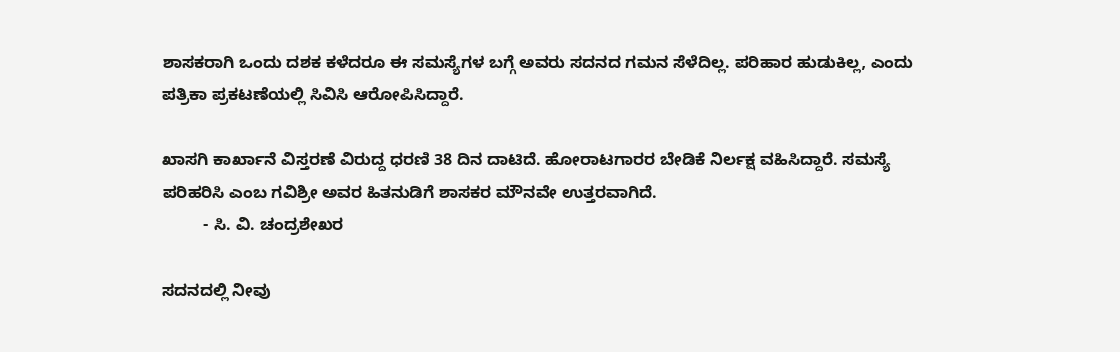ಶಾಸಕರಾಗಿ ಒಂದು ದಶಕ ಕಳೆದರೂ ಈ ಸಮಸ್ಯೆಗಳ ಬಗ್ಗೆ ಅವರು ಸದನದ ಗಮನ ಸೆಳೆದಿಲ್ಲ. ಪರಿಹಾರ ಹುಡುಕಿಲ್ಲ, ಎಂದು ಪತ್ರಿಕಾ ಪ್ರಕಟಣೆಯಲ್ಲಿ ಸಿವಿಸಿ ಆರೋಪಿಸಿದ್ದಾರೆ.

ಖಾಸಗಿ ಕಾರ್ಖಾನೆ ವಿಸ್ತರಣೆ ವಿರುದ್ದ ಧರಣಿ 38 ದಿನ ದಾಟಿದೆ. ಹೋರಾಟಗಾರರ ಬೇಡಿಕೆ ನಿರ್ಲಕ್ಷ ವಹಿಸಿದ್ದಾರೆ. ಸಮಸ್ಯೆ ಪರಿಹರಿಸಿ ಎಂಬ ಗವಿಶ್ರೀ ಅವರ ಹಿತನುಡಿಗೆ ಶಾಸಕರ ಮೌನವೇ ಉತ್ತರವಾಗಿದೆ.
         - ಸಿ. ವಿ. ಚಂದ್ರಶೇಖರ

ಸದನದಲ್ಲಿ ನೀವು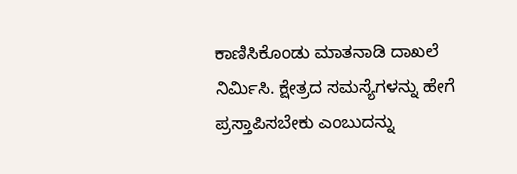ಕಾಣಿಸಿಕೊಂಡು ಮಾತನಾಡಿ ದಾಖಲೆ ನಿರ್ಮಿಸಿ. ಕ್ಷೇತ್ರದ ಸಮಸ್ಯೆಗಳನ್ನು ಹೇಗೆ ಪ್ರಸ್ತಾಪಿಸಬೇಕು ಎಂಬುದನ್ನು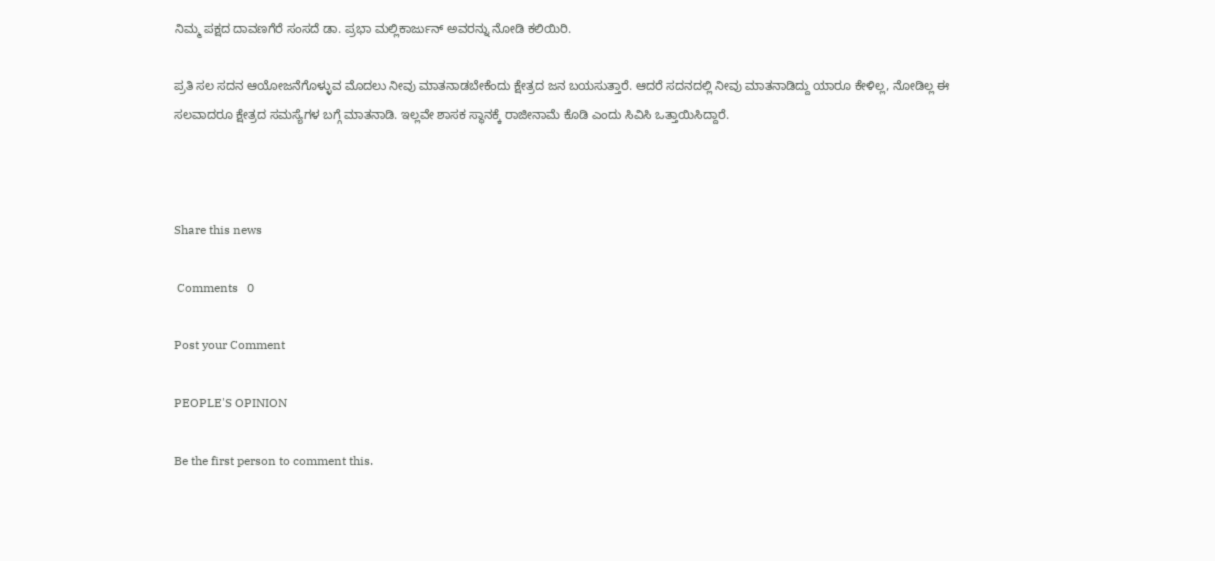ನಿಮ್ಮ ಪಕ್ಷದ ದಾವಣಗೆರೆ ಸಂಸದೆ ಡಾ. ಪ್ರಭಾ ಮಲ್ಲಿಕಾರ್ಜುನ್ ಅವರನ್ನು ನೋಡಿ ಕಲಿಯಿರಿ.

ಪ್ರತಿ ಸಲ ಸದನ ಆಯೋಜನೆಗೊಳ್ಳುವ ಮೊದಲು ನೀವು ಮಾತನಾಡಬೇಕೆಂದು ಕ್ಷೇತ್ರದ ಜನ ಬಯಸುತ್ತಾರೆ. ಆದರೆ ಸದನದಲ್ಲಿ ನೀವು ಮಾತನಾಡಿದ್ದು ಯಾರೂ ಕೇಳಿಲ್ಲ, ನೋಡಿಲ್ಲ ಈ ಸಲವಾದರೂ ಕ್ಷೇತ್ರದ ಸಮಸ್ಯೆಗಳ ಬಗ್ಗೆ ಮಾತನಾಡಿ. ಇಲ್ಲವೇ ಶಾಸಕ ಸ್ಥಾನಕ್ಕೆ ರಾಜೀನಾಮೆ ಕೊಡಿ ಎಂದು ಸಿವಿಸಿ ಒತ್ತಾಯಿಸಿದ್ದಾರೆ.



Share this news

 Comments   0

Post your Comment

PEOPLE'S OPINION

Be the first person to comment this.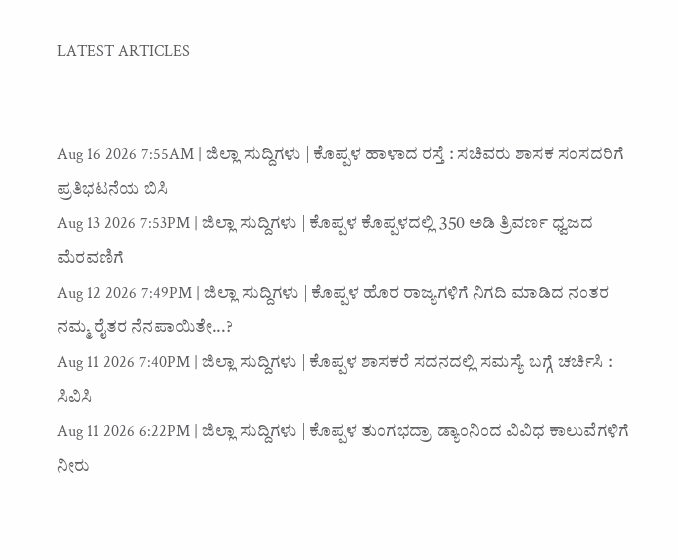LATEST ARTICLES


Aug 16 2026 7:55AM | ಜಿಲ್ಲಾ ಸುದ್ದಿಗಳು | ಕೊಪ್ಪಳ ಹಾಳಾದ ರಸ್ತೆ : ಸಚಿವರು ಶಾಸಕ ಸಂಸದರಿಗೆ ಪ್ರತಿಭಟನೆಯ ಬಿಸಿ
Aug 13 2026 7:53PM | ಜಿಲ್ಲಾ ಸುದ್ದಿಗಳು | ಕೊಪ್ಪಳ ಕೊಪ್ಪಳದಲ್ಲಿ 350 ಅಡಿ ತ್ರಿವರ್ಣ ಧ್ವಜದ ಮೆರವಣಿಗೆ
Aug 12 2026 7:49PM | ಜಿಲ್ಲಾ ಸುದ್ದಿಗಳು | ಕೊಪ್ಪಳ ಹೊರ ರಾಜ್ಯಗಳಿಗೆ ನಿಗದಿ ಮಾಡಿದ ನಂತರ ನಮ್ಮ ರೈತರ ನೆನಪಾಯಿತೇ...?
Aug 11 2026 7:40PM | ಜಿಲ್ಲಾ ಸುದ್ದಿಗಳು | ಕೊಪ್ಪಳ ಶಾಸಕರೆ ಸದನದಲ್ಲಿ ಸಮಸ್ಯೆ ಬಗ್ಗೆ ಚರ್ಚಿಸಿ : ಸಿವಿಸಿ
Aug 11 2026 6:22PM | ಜಿಲ್ಲಾ ಸುದ್ದಿಗಳು | ಕೊಪ್ಪಳ ತುಂಗಭದ್ರಾ ಡ್ಯಾಂನಿಂದ ವಿವಿಧ ಕಾಲುವೆಗಳಿಗೆ ನೀರು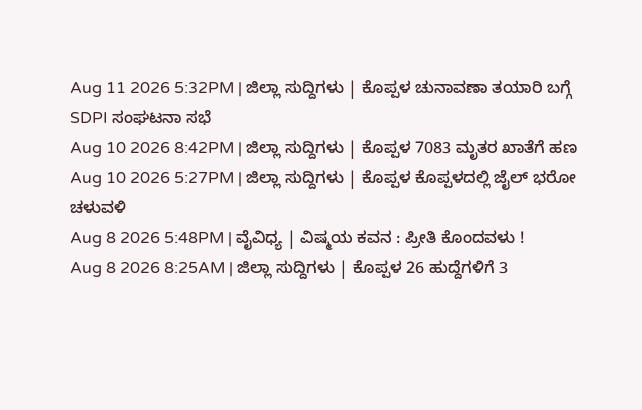Aug 11 2026 5:32PM | ಜಿಲ್ಲಾ ಸುದ್ದಿಗಳು | ಕೊಪ್ಪಳ ಚುನಾವಣಾ ತಯಾರಿ ಬಗ್ಗೆ SDPI ಸಂಘಟನಾ ಸಭೆ
Aug 10 2026 8:42PM | ಜಿಲ್ಲಾ ಸುದ್ದಿಗಳು | ಕೊಪ್ಪಳ 7083 ಮೃತರ ಖಾತೆಗೆ ಹಣ
Aug 10 2026 5:27PM | ಜಿಲ್ಲಾ ಸುದ್ದಿಗಳು | ಕೊಪ್ಪಳ ಕೊಪ್ಪಳದಲ್ಲಿ ಜೈಲ್ ಭರೋ ಚಳುವಳಿ
Aug 8 2026 5:48PM | ವೈವಿಧ್ಯ | ವಿಷ್ಮಯ ಕವನ : ಪ್ರೀತಿ ಕೊಂದವಳು !
Aug 8 2026 8:25AM | ಜಿಲ್ಲಾ ಸುದ್ದಿಗಳು | ಕೊಪ್ಪಳ 26 ಹುದ್ದೆಗಳಿಗೆ 3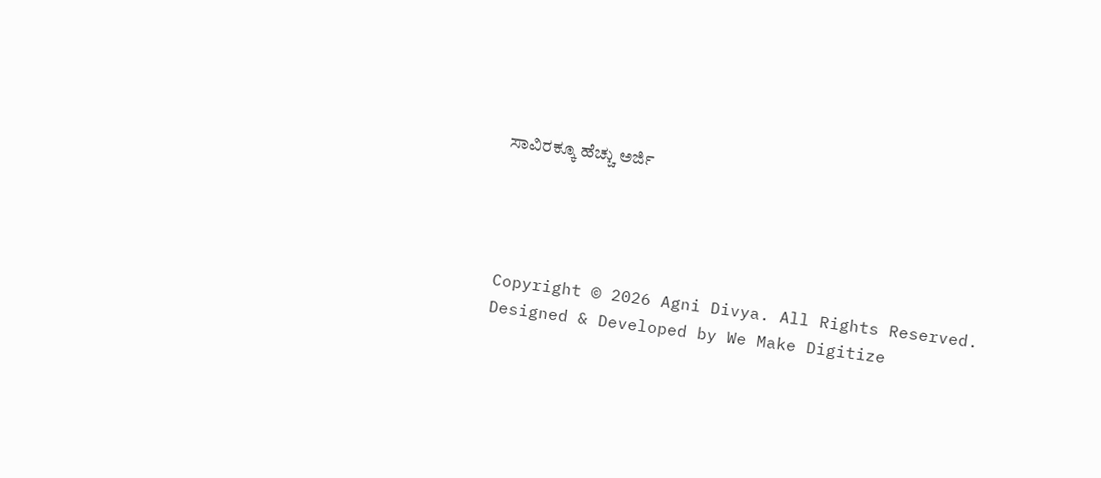ಸಾವಿರಕ್ಕೂ ಹೆಚ್ಚು ಅರ್ಜಿ




Copyright © 2026 Agni Divya. All Rights Reserved.
Designed & Developed by We Make Digitize